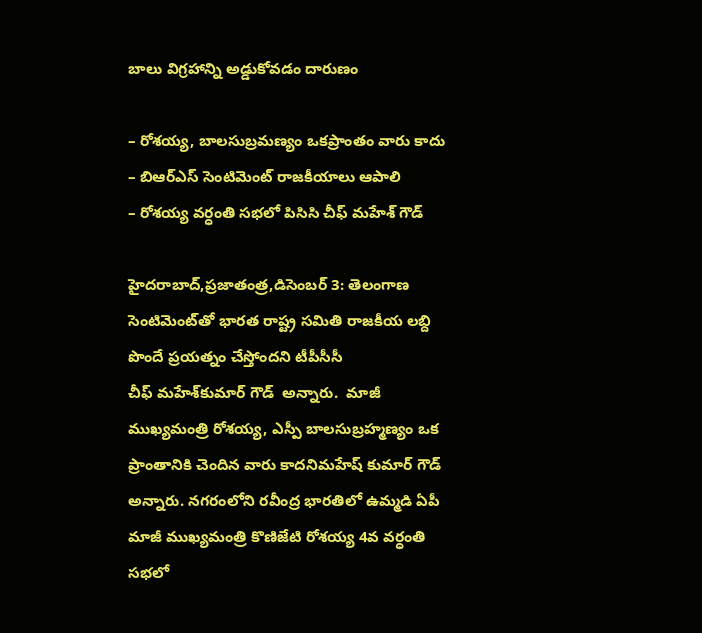బాలు విగ్రహాన్ని అడ్డుకోవడం దారుణం

– రోశయ్య, బాలసుబ్రమణ్యం ఒకప్రాంతం వారు కాదు
– బిఆర్‌ఎస్‌ ‌సెంటిమెంట్‌ ‌రాజకీయాలు ఆపాలి
– రోశయ్య వర్ధంతి సభలో పిసిసి చీఫ్‌ ‌మహేశ్‌ ‌గౌడ్‌

హైదరాబాద్‌,ప్రజాతంత్ర,డిసెంబర్‌ 3: తెలంగాణ సెంటిమెంట్‌తో భారత రాష్ట్ర సమితి రాజకీయ లబ్ది పొందే ప్రయత్నం చేస్తోందని టీపీసీసీ చీఫ్‌ ‌మహేశ్‌కుమార్‌ ‌గౌడ్‌  అన్నారు.  మాజీ ముఖ్యమంత్రి రోశయ్య, ఎస్పీ బాలసుబ్రహ్మణ్యం ఒక ప్రాంతానికి చెందిన వారు కాదనిమహేష్‌ ‌కుమార్‌ ‌గౌడ్‌ అన్నారు. నగరంలోని రవీంద్ర భారతిలో ఉమ్మడి ఏపీ మాజీ ముఖ్యమంత్రి కొణిజేటి రోశయ్య 4వ వర్ధంతి సభలో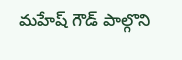మహేష్‌ ‌గౌడ్‌ ‌పాల్గొని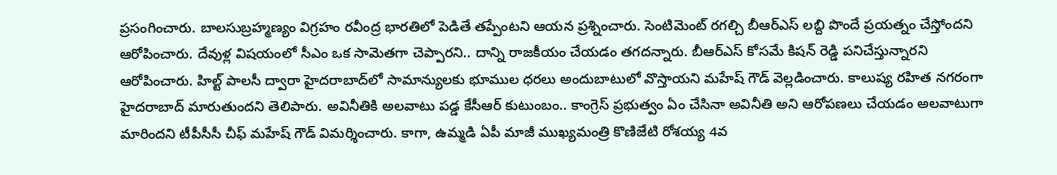ప్రసంగించారు. బాలసుబ్రహ్మణ్యం విగ్రహం రవీంద్ర భారతిలో పెడితే తప్పేంటని ఆయన ప్రశ్నించారు. సెంటిమెంట్‌ ‌రగల్చి బీఆర్‌ఎస్‌ ‌లబ్ది పొందే ప్రయత్నం చేస్తోందని ఆరోపించారు. దేవుళ్ల విషయంలో సీఎం ఒక సామెతగా చెప్పారని.. దాన్ని రాజకీయం చేయడం తగదన్నారు. బీఆర్‌ఎస్‌ ‌కోసమే కిషన్‌ ‌రెడ్డి పనిచేస్తున్నారని ఆరోపించారు. హిల్ట్ ‌పాలసీ ద్వారా హైదరాబాద్‌లో సామాన్యులకు భూముల ధరలు అందుబాటులో వొస్తాయని మహేష్‌ ‌గౌడ్‌ ‌వెల్లడించారు. కాలుష్య రహిత నగరంగా హైదరాబాద్‌ ‌మారుతుందని తెలిపారు. అవినీతికి అలవాటు పడ్డ కేసీఆర్‌ ‌కుటుంబం.. కాంగ్రెస్‌ ‌ప్రభుత్వం ఏం చేసినా అవినీతి అని ఆరోపణలు చేయడం అలవాటుగా మారిందని టీపీసీసీ చీఫ్‌ ‌మహేష్‌ ‌గౌడ్‌ ‌విమర్శించారు. కాగా, ఉమ్మడి ఏపీ మాజీ ముఖ్యమంత్రి కొణిజేటి రోశయ్య 4వ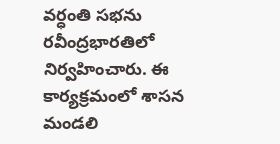వర్ధంతి సభను రవీంద్రభారతిలో నిర్వహించారు. ఈ కార్యక్రమంలో శాసన మండలి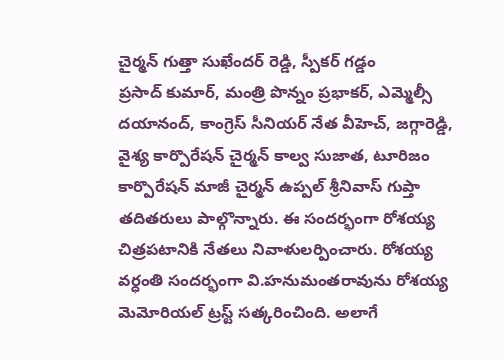చైర్మన్‌ ‌గుత్తా సుఖేందర్‌ ‌రెడ్డి, స్పీకర్‌ ‌గడ్డం ప్రసాద్‌ ‌కుమార్‌, మంత్రి పొన్నం ప్రభాకర్‌, ఎమ్మెల్సీ దయానంద్‌, కాంగ్రెస్‌ ‌సీనియర్‌ ‌నేత వీహెచ్‌, జగ్గారెడ్డి, వైశ్య కార్పొరేషన్‌ ‌చైర్మన్‌ ‌కాల్వ సుజాత, టూరిజం కార్పొరేషన్‌ ‌మాజీ చైర్మన్‌ ఉప్పల్‌ శ్రీ‌నివాస్‌ ‌గుప్తా తదితరులు పాల్గొన్నారు. ఈ సందర్భంగా రోశయ్య చిత్రపటానికి నేతలు నివాళులర్పించారు. రోశయ్య వర్ధంతి సందర్భంగా వి.హనుమంతరావును రోశయ్య మెమోరియల్‌ ‌ట్రస్ట్ ‌సత్కరించింది. అలాగే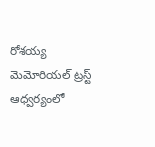రోశయ్య మెమోరియల్‌ ‌ట్రస్ట్ ఆధ్వర్యంలో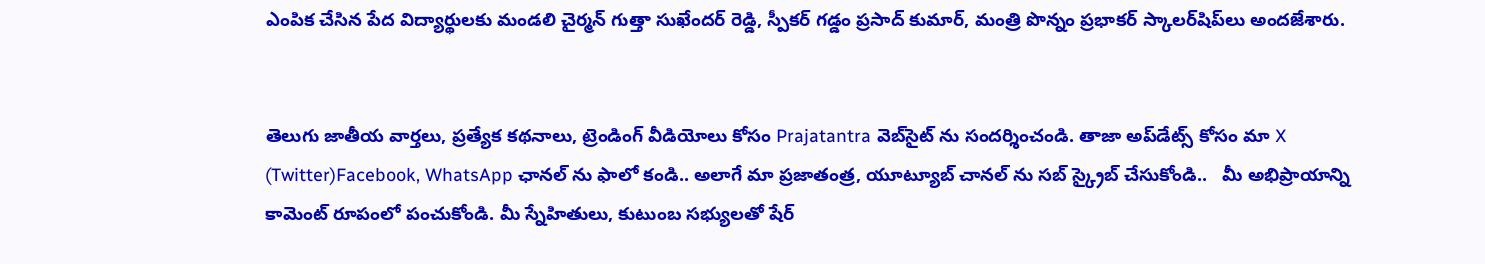ఎంపిక చేసిన పేద విద్యార్థులకు మండలి చైర్మన్‌ ‌గుత్తా సుఖేందర్‌ ‌రెడ్డి, స్పీకర్‌ ‌గడ్డం ప్రసాద్‌ ‌కుమార్‌, మంత్రి పొన్నం ప్రభాకర్‌ ‌స్కాలర్‌షిప్‌లు అందజేశారు.


తెలుగు జాతీయ వార్తలు, ప్రత్యేక కథనాలు, ట్రెండింగ్ వీడియోలు కోసం Prajatantra వెబ్‌సైట్ ను సందర్శించండి. తాజా అప్‌డేట్స్ కోసం మా X (Twitter)Facebook, WhatsApp ఛానల్ ను ఫాలో కండి.. అలాగే మా ప్రజాతంత్ర, యూట్యూబ్ చానల్ ను సబ్ స్క్రైబ్ చేసుకోండి..   మీ అభిప్రాయాన్ని కామెంట్ రూపంలో పంచుకోండి. మీ స్నేహితులు, కుటుంబ సభ్యులతో షేర్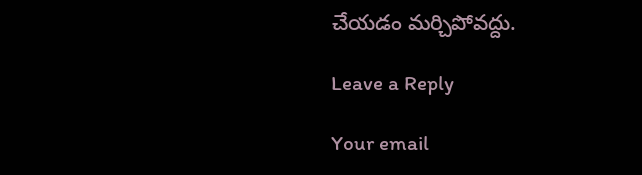చేయడం మర్చిపోవద్దు.

Leave a Reply

Your email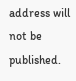address will not be published.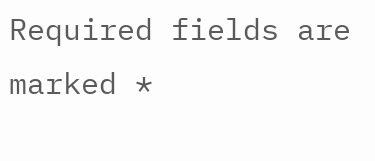Required fields are marked *